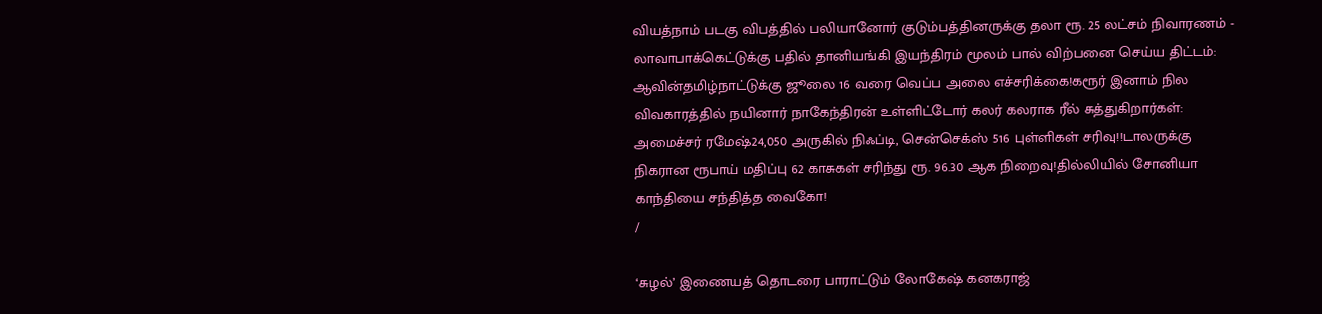வியத்நாம் படகு விபத்தில் பலியானோர் குடும்பத்தினருக்கு தலா ரூ. 25 லட்சம் நிவாரணம் - லாவாபாக்கெட்டுக்கு பதில் தானியங்கி இயந்திரம் மூலம் பால் விற்பனை செய்ய திட்டம்: ஆவின்தமிழ்நாட்டுக்கு ஜூலை 16 வரை வெப்ப அலை எச்சரிக்கை!கரூர் இனாம் நில விவகாரத்தில் நயினார் நாகேந்திரன் உள்ளிட்டோர் கலர் கலராக ரீல் சுத்துகிறார்கள்: அமைச்சர் ரமேஷ்24,050 அருகில் நிஃப்டி, சென்செக்ஸ் 516 புள்ளிகள் சரிவு!!டாலருக்கு நிகரான ரூபாய் மதிப்பு 62 காசுகள் சரிந்து ரூ. 96.30 ஆக நிறைவு!தில்லியில் சோனியா காந்தியை சந்தித்த வைகோ!
/

‘சுழல்’ இணையத் தொடரை பாராட்டும் லோகேஷ் கனகராஜ்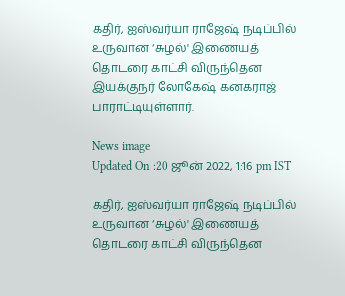கதிர், ஐஸ்வர்யா ராஜேஷ் நடிப்பில் உருவான ‘சுழல்' இணையத் தொடரை காட்சி விருந்தென இயக்குநர் லோகேஷ் கனகராஜ் பாராட்டியுள்ளார்.

News image
Updated On :20 ஜூன் 2022, 1:16 pm IST

கதிர், ஐஸ்வர்யா ராஜேஷ் நடிப்பில் உருவான ‘சுழல்' இணையத் தொடரை காட்சி விருந்தென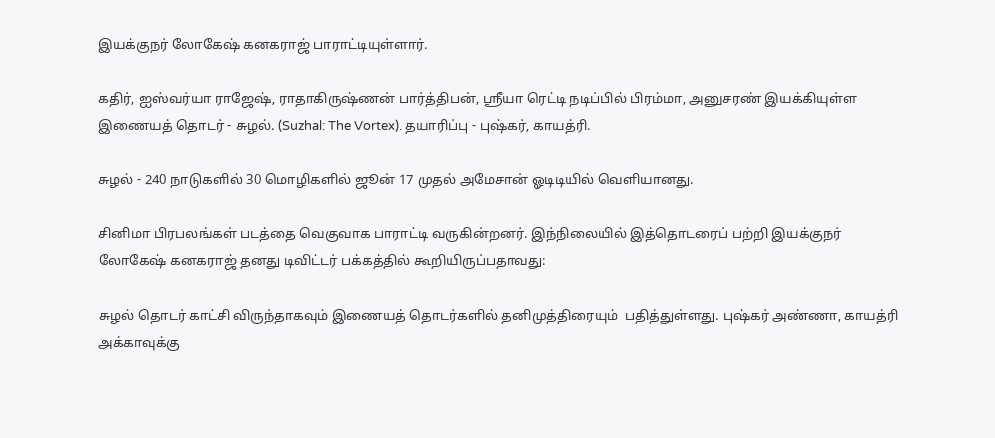இயக்குநர் லோகேஷ் கனகராஜ் பாராட்டியுள்ளார்.

கதிர், ஐஸ்வர்யா ராஜேஷ், ராதாகிருஷ்ணன் பார்த்திபன், ஸ்ரீயா ரெட்டி நடிப்பில் பிரம்மா, அனுசரண் இயக்கியுள்ள இணையத் தொடர் - சுழல். (Suzhal: The Vortex). தயாரிப்பு - புஷ்கர், காயத்ரி.

சுழல் - 240 நாடுகளில் 30 மொழிகளில் ஜூன் 17 முதல் அமேசான் ஓடிடியில் வெளியானது.

சினிமா பிரபலங்கள் படத்தை வெகுவாக பாராட்டி வருகின்றனர். இந்நிலையில் இத்தொடரைப் பற்றி இயக்குநர் லோகேஷ் கனகராஜ் தனது டிவிட்டர் பக்கத்தில் கூறியிருப்பதாவது:

சுழல் தொடர் காட்சி விருந்தாகவும் இணையத் தொடர்களில் தனிமுத்திரையும்  பதித்துள்ளது. புஷ்கர் அண்ணா, காயத்ரி அக்காவுக்கு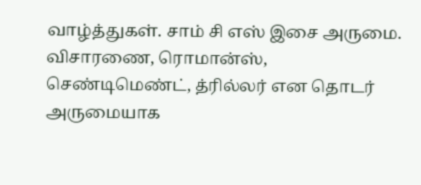வாழ்த்துகள். சாம் சி எஸ் இசை அருமை. விசாரணை, ரொமான்ஸ், செண்டிமெண்ட், த்ரில்லர் என தொடர் அருமையாக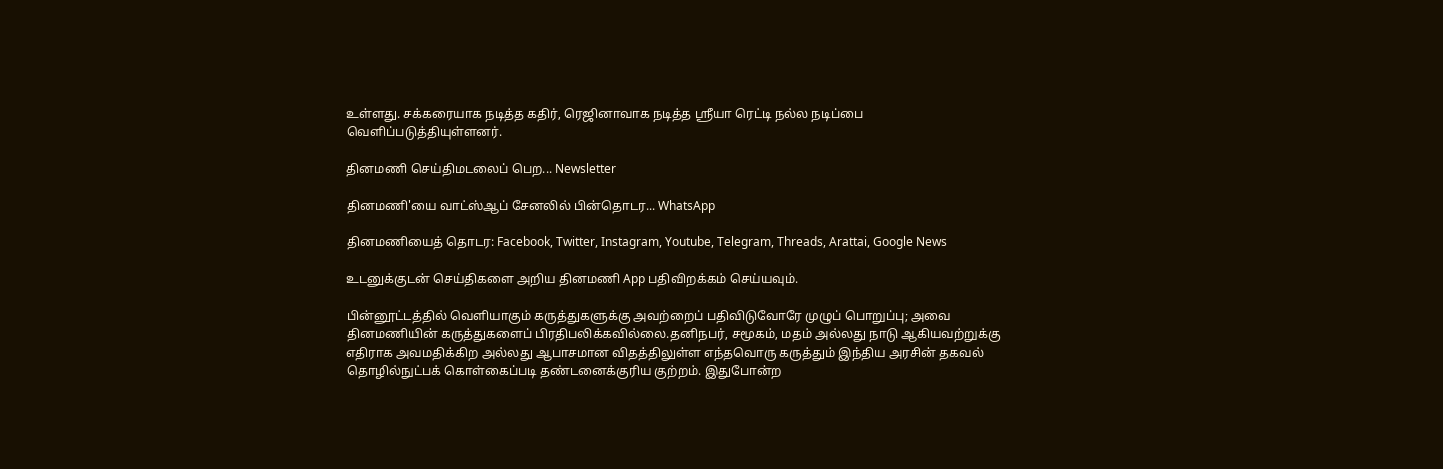உள்ளது. சக்கரையாக நடித்த கதிர், ரெஜினாவாக நடித்த ஸ்ரீயா ரெட்டி நல்ல நடிப்பை வெளிப்படுத்தியுள்ளனர்.

தினமணி செய்திமடலைப் பெற... Newsletter

தினமணி'யை வாட்ஸ்ஆப் சேனலில் பின்தொடர... WhatsApp

தினமணியைத் தொடர: Facebook, Twitter, Instagram, Youtube, Telegram, Threads, Arattai, Google News

உடனுக்குடன் செய்திகளை அறிய தினமணி App பதிவிறக்கம் செய்யவும்.

பின்னூட்டத்தில் வெளியாகும் கருத்துகளுக்கு அவற்றைப் பதிவிடுவோரே முழுப் பொறுப்பு; அவை தினமணியின் கருத்துகளைப் பிரதிபலிக்கவில்லை.தனிநபர், சமூகம், மதம் அல்லது நாடு ஆகியவற்றுக்கு எதிராக அவமதிக்கிற அல்லது ஆபாசமான விதத்திலுள்ள எந்தவொரு கருத்தும் இந்திய அரசின் தகவல் தொழில்நுட்பக் கொள்கைப்படி தண்டனைக்குரிய குற்றம். இதுபோன்ற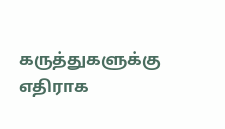கருத்துகளுக்கு எதிராக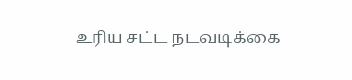உரிய சட்ட நடவடிக்கை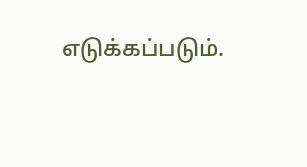எடுக்கப்படும்.